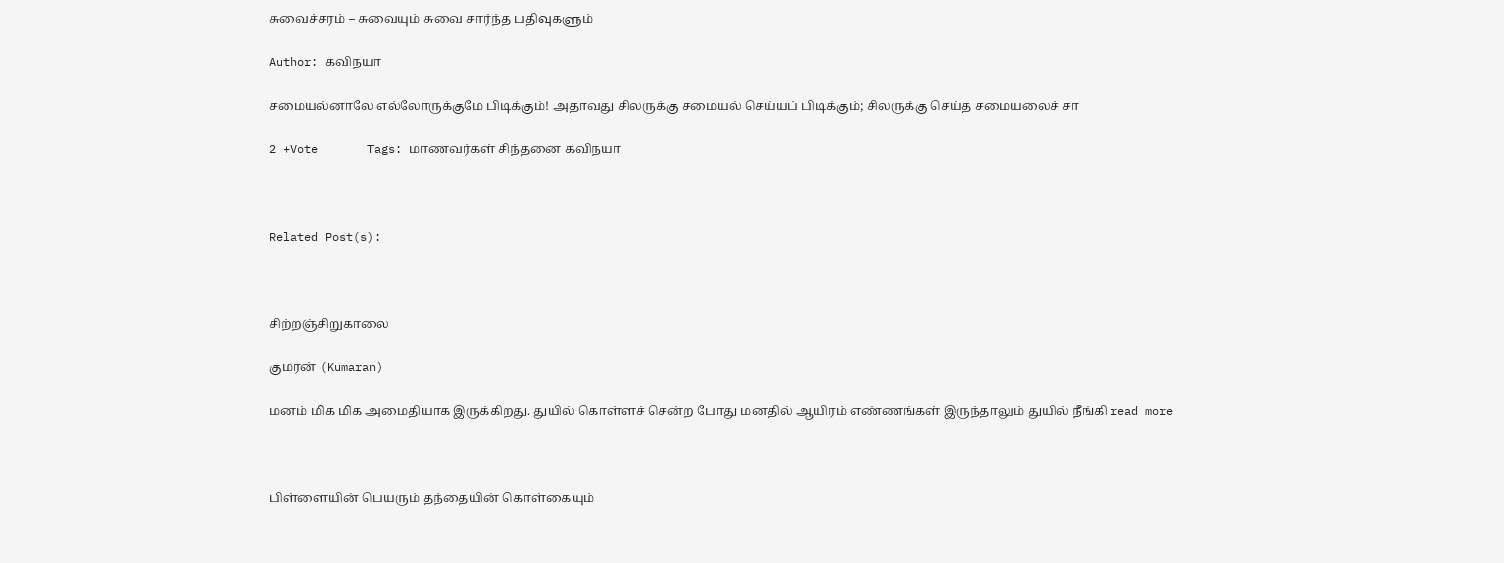சுவைச்சரம் – சுவையும் சுவை சார்ந்த பதிவுகளும்

Author: கவிநயா

சமையல்னாலே எல்லோருக்குமே பிடிக்கும்! அதாவது சிலருக்கு சமையல் செய்யப் பிடிக்கும்; சிலருக்கு செய்த சமையலைச் சா

2 +Vote       Tags: மாணவர்கள் சிந்தனை கவிநயா



Related Post(s):



சிற்றஞ்சிறுகாலை

குமரன் (Kumaran)

மனம் மிக மிக அமைதியாக இருக்கிறது. துயில் கொள்ளச் சென்ற போது மனதில் ஆயிரம் எண்ணங்கள் இருந்தாலும் துயில் நீங்கி read more



பிள்ளையின் பெயரும் தந்தையின் கொள்கையும்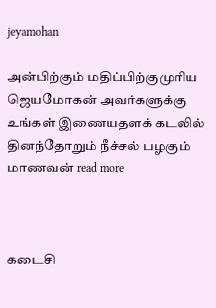jeyamohan

அன்பிற்கும் மதிப்பிற்குமுரிய ஜெயமோகன் அவர்களுக்கு உங்கள் இணையதளக் கடலில் தினந்தோறும் நீச்சல் பழகும் மாணவன் read more



கடைசி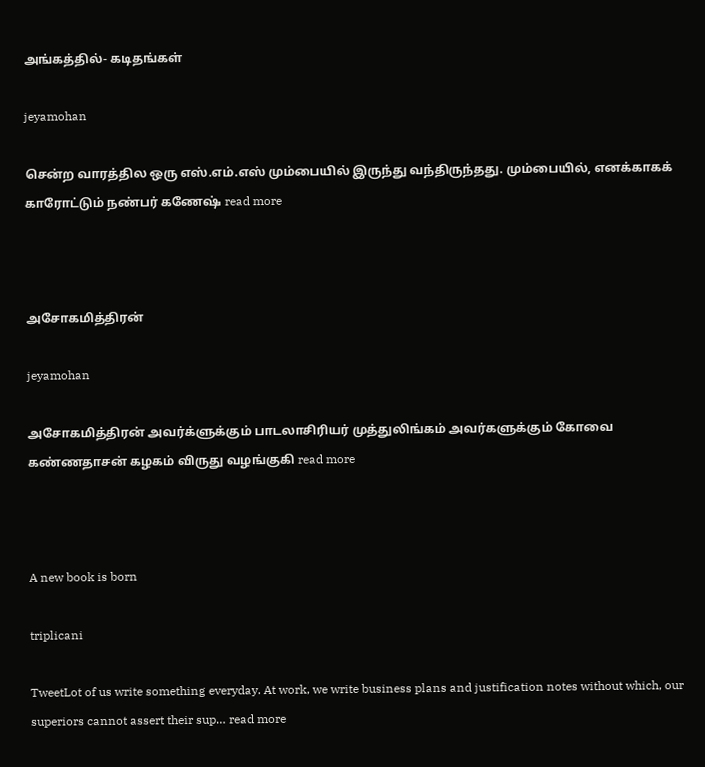அங்கத்தில்- கடிதங்கள்

jeyamohan

சென்ற வாரத்தில ஒரு எஸ்.எம்.எஸ் மும்பையில் இருந்து வந்திருந்தது. மும்பையில், எனக்காகக் காரோட்டும் நண்பர் கணேஷ் read more



அசோகமித்திரன்

jeyamohan

அசோகமித்திரன் அவர்க்ளுக்கும் பாடலாசிரியர் முத்துலிங்கம் அவர்களுக்கும் கோவை கண்ணதாசன் கழகம் விருது வழங்குகி read more



A new book is born

triplicani

TweetLot of us write something everyday. At work, we write business plans and justification notes without which, our superiors cannot assert their sup… read more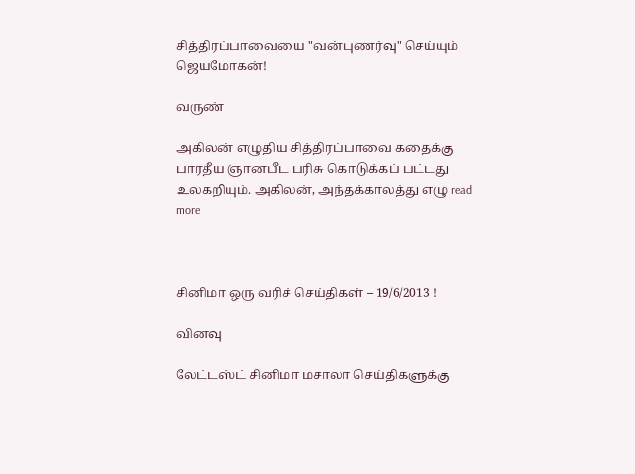சித்திரப்பாவையை "வன்புணர்வு" செய்யும் ஜெயமோகன்!

வருண்

அகிலன் எழுதிய சித்திரப்பாவை கதைக்கு பாரதீய ஞானபீட பரிசு கொடுக்கப் பட்டது உலகறியும். அகிலன், அந்தக்காலத்து எழு read more



சினிமா ஒரு வரிச் செய்திகள் – 19/6/2013 !

வினவு

லேட்டஸ்ட் சினிமா மசாலா செய்திகளுக்கு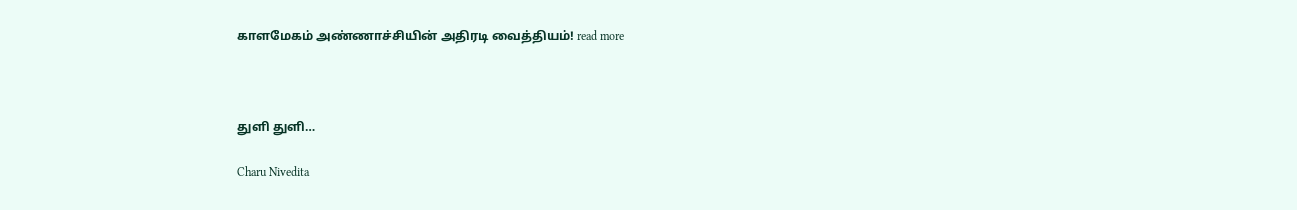காளமேகம் அண்ணாச்சியின் அதிரடி வைத்தியம்! read more



துளி துளி…

Charu Nivedita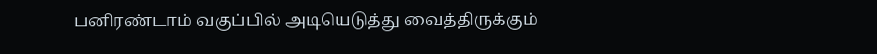பனிரண்டாம் வகுப்பில் அடியெடுத்து வைத்திருக்கும்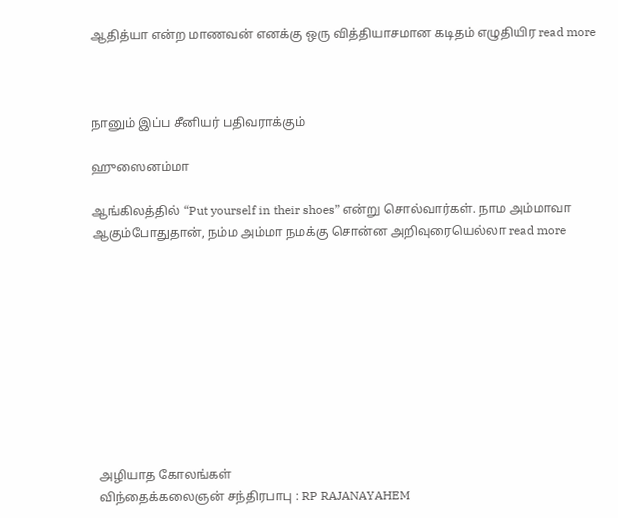ஆதித்யா என்ற மாணவன் எனக்கு ஒரு வித்தியாசமான கடிதம் எழுதியிர read more



நானும் இப்ப சீனியர் பதிவராக்கும்

ஹுஸைனம்மா

ஆங்கிலத்தில் “Put yourself in their shoes” என்று சொல்வார்கள். நாம அம்மாவா ஆகும்போதுதான், நம்ம அம்மா நமக்கு சொன்ன அறிவுரையெல்லா read more










  அழியாத கோலங்கள்
  விந்தைக்கலைஞன் சந்திரபாபு : RP RAJANAYAHEM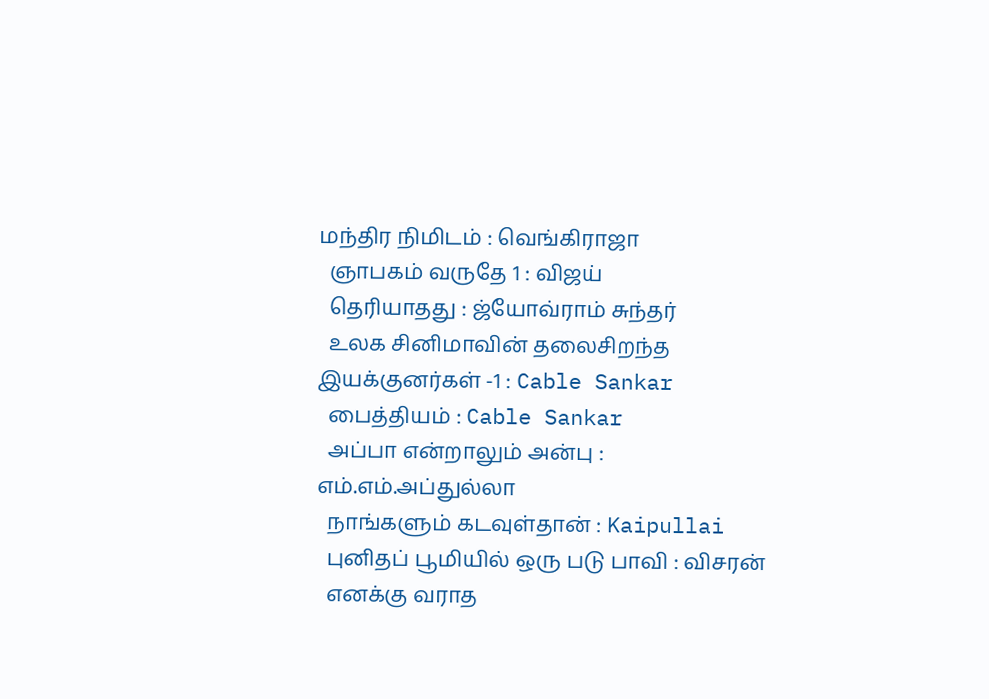மந்திர நிமிடம் : வெங்கிராஜா
  ஞாபகம் வருதே 1 : விஜய்
  தெரியாதது : ஜ்யோவ்ராம் சுந்தர்
  உலக சினிமாவின் தலைசிறந்த இயக்குனர்கள் -1 : Cable Sankar
  பைத்தியம் : Cable Sankar
  அப்பா என்றாலும் அன்பு : எம்.எம்.அப்துல்லா
  நாங்களும் கடவுள்தான் : Kaipullai
  புனிதப் பூமியில் ஒரு படு பாவி : விசரன்
  எனக்கு வராத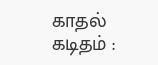காதல் கடிதம் :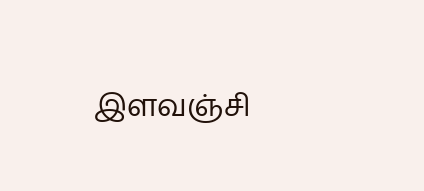இளவஞ்சி